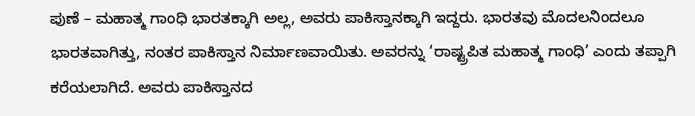ಪುಣೆ – ಮಹಾತ್ಮ ಗಾಂಧಿ ಭಾರತಕ್ಕಾಗಿ ಅಲ್ಲ, ಅವರು ಪಾಕಿಸ್ತಾನಕ್ಕಾಗಿ ಇದ್ದರು. ಭಾರತವು ಮೊದಲನಿಂದಲೂ ಭಾರತವಾಗಿತ್ತು, ನಂತರ ಪಾಕಿಸ್ತಾನ ನಿರ್ಮಾಣವಾಯಿತು. ಅವರನ್ನು ‘ರಾಷ್ಟ್ರಪಿತ ಮಹಾತ್ಮ ಗಾಂಧಿ’ ಎಂದು ತಪ್ಪಾಗಿ ಕರೆಯಲಾಗಿದೆ. ಅವರು ಪಾಕಿಸ್ತಾನದ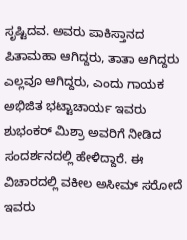ಸೃಷ್ಟಿದವ. ಅವರು ಪಾಕಿಸ್ತಾನದ ಪಿತಾಮಹಾ ಆಗಿದ್ದರು, ತಾತಾ ಆಗಿದ್ದರು ಎಲ್ಲವೂ ಆಗಿದ್ದರು, ಎಂದು ಗಾಯಕ ಅಭಿಜಿತ ಭಟ್ಟಾಚಾರ್ಯ ಇವರು ಶುಭಂಕರ್ ಮಿಶ್ರಾ ಅವರಿಗೆ ನೀಡಿದ ಸಂದರ್ಶನದಲ್ಲಿ ಹೇಳಿದ್ದಾರೆ. ಈ ವಿಚಾರದಲ್ಲಿ ವಕೀಲ ಅಸೀಮ್ ಸರೋದೆ ಇವರು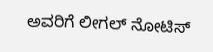ಅವರಿಗೆ ಲೀಗಲ್ ನೋಟಿಸ್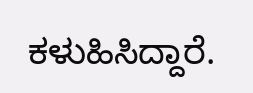ಕಳುಹಿಸಿದ್ದಾರೆ.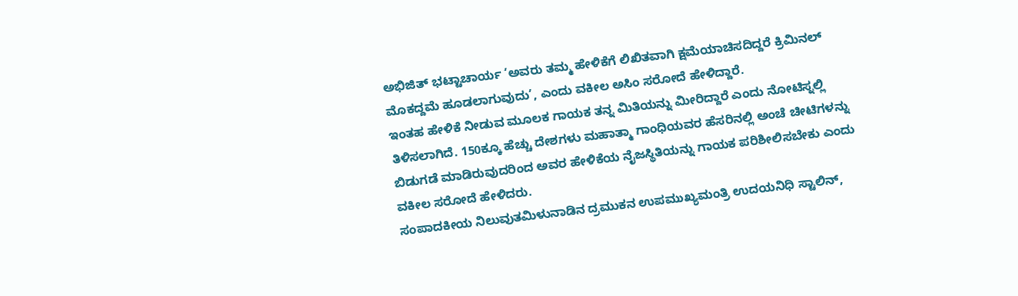ಅಭಿಜಿತ್ ಭಟ್ಟಾಚಾರ್ಯ ‘ಅವರು ತಮ್ಮ ಹೇಳಿಕೆಗೆ ಲಿಖಿತವಾಗಿ ಕ್ಷಮೆಯಾಚಿಸದಿದ್ದರೆ ಕ್ರಿಮಿನಲ್ ಮೊಕದ್ದಮೆ ಹೂಡಲಾಗುವುದು’, ಎಂದು ವಕೀಲ ಅಸಿಂ ಸರೋದೆ ಹೇಳಿದ್ದಾರೆ.
ಇಂತಹ ಹೇಳಿಕೆ ನೀಡುವ ಮೂಲಕ ಗಾಯಕ ತನ್ನ ಮಿತಿಯನ್ನು ಮೀರಿದ್ದಾರೆ ಎಂದು ನೋಟಿಸ್ನಲ್ಲಿ ತಿಳಿಸಲಾಗಿದೆ. 150ಕ್ಕೂ ಹೆಚ್ಚು ದೇಶಗಳು ಮಹಾತ್ಮಾ ಗಾಂಧಿಯವರ ಹೆಸರಿನಲ್ಲಿ ಅಂಚೆ ಚೀಟಿಗಳನ್ನು ಬಿಡುಗಡೆ ಮಾಡಿರುವುದರಿಂದ ಅವರ ಹೇಳಿಕೆಯ ನೈಜಸ್ಥಿತಿಯನ್ನು ಗಾಯಕ ಪರಿಶೀಲಿಸಬೇಕು ಎಂದು ವಕೀಲ ಸರೋದೆ ಹೇಳಿದರು.
ಸಂಪಾದಕೀಯ ನಿಲುವುತಮಿಳುನಾಡಿನ ದ್ರಮುಕನ ಉಪಮುಖ್ಯಮಂತ್ರಿ ಉದಯನಿಧಿ ಸ್ಟಾಲಿನ್,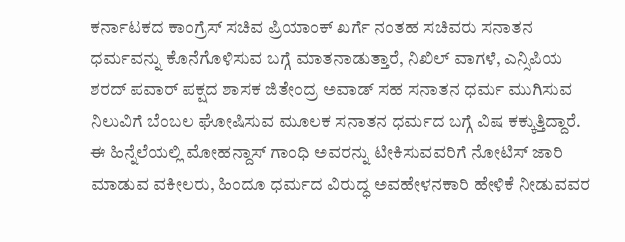ಕರ್ನಾಟಕದ ಕಾಂಗ್ರೆಸ್ ಸಚಿವ ಪ್ರಿಯಾಂಕ್ ಖರ್ಗೆ ನಂತಹ ಸಚಿವರು ಸನಾತನ ಧರ್ಮವನ್ನು ಕೊನೆಗೊಳಿಸುವ ಬಗ್ಗೆ ಮಾತನಾಡುತ್ತಾರೆ, ನಿಖಿಲ್ ವಾಗಳೆ, ಎನ್ಸಿಪಿಯ ಶರದ್ ಪವಾರ್ ಪಕ್ಷದ ಶಾಸಕ ಜಿತೇಂದ್ರ ಅವಾಡ್ ಸಹ ಸನಾತನ ಧರ್ಮ ಮುಗಿಸುವ ನಿಲುವಿಗೆ ಬೆಂಬಲ ಘೋಷಿಸುವ ಮೂಲಕ ಸನಾತನ ಧರ್ಮದ ಬಗ್ಗೆ ವಿಷ ಕಕ್ಕುತ್ತಿದ್ದಾರೆ. ಈ ಹಿನ್ನೆಲೆಯಲ್ಲಿ ಮೋಹನ್ದಾಸ್ ಗಾಂಧಿ ಅವರನ್ನು ಟೀಕಿಸುವವರಿಗೆ ನೋಟಿಸ್ ಜಾರಿ ಮಾಡುವ ವಕೀಲರು, ಹಿಂದೂ ಧರ್ಮದ ವಿರುದ್ಧ ಅವಹೇಳನಕಾರಿ ಹೇಳಿಕೆ ನೀಡುವವರ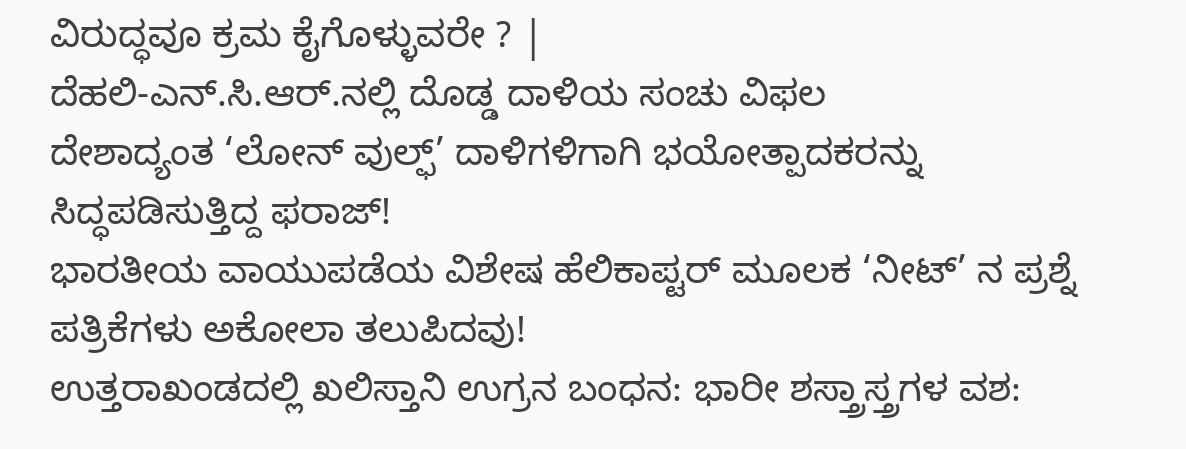ವಿರುದ್ಧವೂ ಕ್ರಮ ಕೈಗೊಳ್ಳುವರೇ ? |
ದೆಹಲಿ-ಎನ್.ಸಿ.ಆರ್.ನಲ್ಲಿ ದೊಡ್ಡ ದಾಳಿಯ ಸಂಚು ವಿಫಲ
ದೇಶಾದ್ಯಂತ ‘ಲೋನ್ ವುಲ್ಫ್’ ದಾಳಿಗಳಿಗಾಗಿ ಭಯೋತ್ಪಾದಕರನ್ನು ಸಿದ್ಧಪಡಿಸುತ್ತಿದ್ದ ಫರಾಜ್!
ಭಾರತೀಯ ವಾಯುಪಡೆಯ ವಿಶೇಷ ಹೆಲಿಕಾಪ್ಟರ್ ಮೂಲಕ ‘ನೀಟ್’ ನ ಪ್ರಶ್ನೆ ಪತ್ರಿಕೆಗಳು ಅಕೋಲಾ ತಲುಪಿದವು!
ಉತ್ತರಾಖಂಡದಲ್ಲಿ ಖಲಿಸ್ತಾನಿ ಉಗ್ರನ ಬಂಧನ: ಭಾರೀ ಶಸ್ತ್ರಾಸ್ತ್ರಗಳ ವಶ: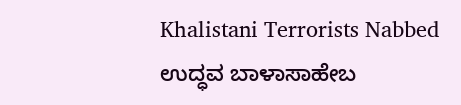Khalistani Terrorists Nabbed
ಉದ್ಧವ ಬಾಳಾಸಾಹೇಬ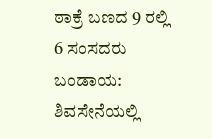ಠಾಕ್ರೆ ಬಣದ 9 ರಲ್ಲಿ 6 ಸಂಸದರು ಬಂಡಾಯ: ಶಿವಸೇನೆಯಲ್ಲಿ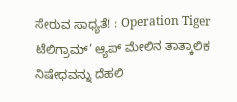ಸೇರುವ ಸಾಧ್ಯತೆ! : Operation Tiger
ಟೆಲಿಗ್ರಾಮ್’ ಆ್ಯಪ್ ಮೇಲಿನ ತಾತ್ಕಾಲಿಕ ನಿಷೇಧವನ್ನು ದೆಹಲಿ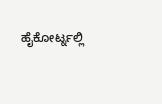ಹೈಕೋರ್ಟ್ನಲ್ಲಿ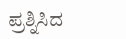ಪ್ರಶ್ನಿಸಿದ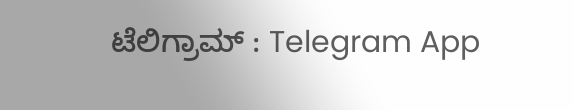ಟೆಲಿಗ್ರಾಮ್ : Telegram App